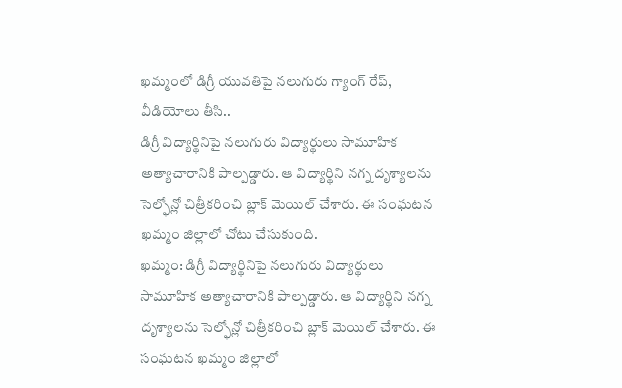ఖమ్మంలో డిగ్రీ యువతిపై నలుగురు గ్యాంగ్ రేప్, వీడియోలు తీసి..
డిగ్రీ విద్యార్థినిపై నలుగురు విద్యార్థులు సామూహిక అత్యాచారానికి పాల్పడ్డారు. ఆ విద్యార్థిని నగ్న దృశ్యాలను సెల్ఫోన్లో చిత్రీకరించి బ్లాక్ మెయిల్ చేశారు. ఈ సంఘటన ఖమ్మం జిల్లాలో చోటు చేసుకుంది.
ఖమ్మం: డిగ్రీ విద్యార్థినిపై నలుగురు విద్యార్థులు సామూహిక అత్యాచారానికి పాల్పడ్డారు. ఆ విద్యార్థిని నగ్న దృశ్యాలను సెల్ఫోన్లో చిత్రీకరించి బ్లాక్ మెయిల్ చేశారు. ఈ సంఘటన ఖమ్మం జిల్లాలో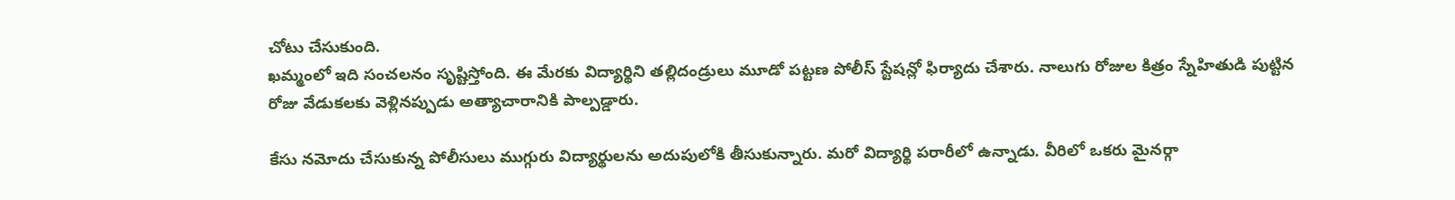చోటు చేసుకుంది.
ఖమ్మంలో ఇది సంచలనం సృష్టిస్తోంది. ఈ మేరకు విద్యార్థిని తల్లిదండ్రులు మూడో పట్టణ పోలీస్ స్టేషన్లో ఫిర్యాదు చేశారు. నాలుగు రోజుల కిత్రం స్నేహితుడి పుట్టిన రోజు వేడుకలకు వెళ్లినప్పుడు అత్యాచారానికి పాల్పడ్డారు.

కేసు నమోదు చేసుకున్న పోలీసులు ముగ్గురు విద్యార్థులను అదుపులోకి తీసుకున్నారు. మరో విద్యార్థి పరారీలో ఉన్నాడు. వీరిలో ఒకరు మైనర్గా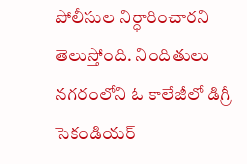పోలీసుల నిర్ధారించారని తెలుస్తోంది. నిందితులు నగరంలోని ఓ కాలేజీలో డిగ్రీ సెకండియర్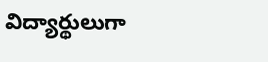విద్యార్థులుగా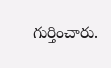గుర్తించారు.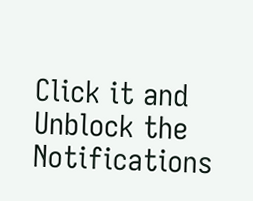Click it and Unblock the Notifications